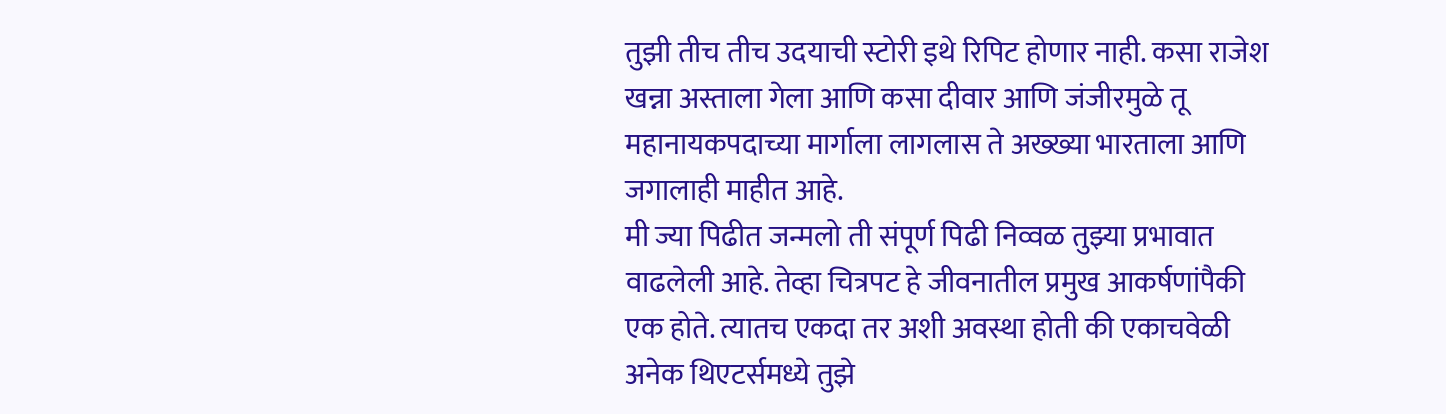तुझी तीच तीच उदयाची स्टोरी इथे रिपिट होणार नाही. कसा राजेश खन्ना अस्ताला गेला आणि कसा दीवार आणि जंजीरमुळे तू महानायकपदाच्या मार्गाला लागलास ते अख्ख्या भारताला आणि जगालाही माहीत आहे.
मी ज्या पिढीत जन्मलो ती संपूर्ण पिढी निव्वळ तुझ्या प्रभावात वाढलेली आहे. तेव्हा चित्रपट हे जीवनातील प्रमुख आकर्षणांपैकी एक होते. त्यातच एकदा तर अशी अवस्था होती की एकाचवेळी अनेक थिएटर्समध्ये तुझे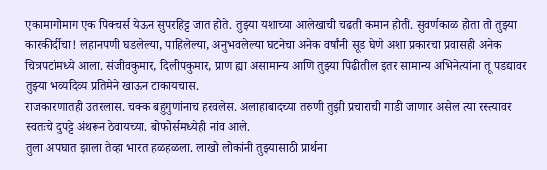एकामागोमाग एक पिक्चर्स येऊन सुपरहिट्ट जात होते. तुझ्या यशाच्या आलेखाची चढती कमान होती. सुवर्णकाळ होता तो तुझ्या कारकीर्दीचा! लहानपणी घडलेल्या, पाहिलेल्या, अनुभवलेल्या घटनेचा अनेक वर्षांनी सूड घेणे अशा प्रकारचा प्रवासही अनेक चित्रपटांमध्ये आला. संजीवकुमार, दिलीपकुमार, प्राण ह्या असामान्य आणि तुझ्या पिढीतील इतर सामान्य अभिनेत्यांना तू पडद्यावर तुझ्या भव्यदिव्य प्रतिमेने खाऊन टाकायचास.
राजकारणातही उतरलास. चक्क बहुगुणांनाच हरवलेस. अलाहाबादच्या तरुणी तुझी प्रचाराची गाडी जाणार असेल त्या रस्त्यावर स्वतःचे दुपट्टे अंथरून ठेवायच्या. बोफोर्समध्येही नांव आले.
तुला अपघात झाला तेव्हा भारत हळहळला. लाखो लोकांनी तुझ्यासाठी प्रार्थना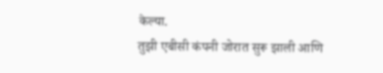केल्या.
तुझी एबीसी कंपनी जोरात सुरू झाली आणि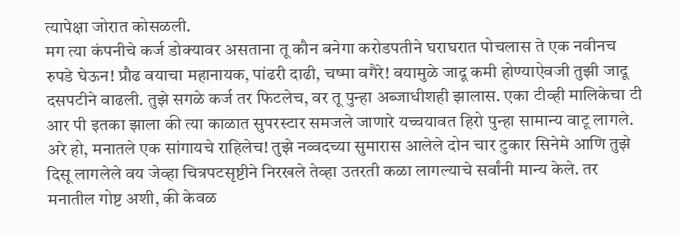त्यापेक्षा जोरात कोसळली.
मग त्या कंपनीचे कर्ज डोक्यावर असताना तू कौन बनेगा करोडपतीने घराघरात पोचलास ते एक नवीनच रुपडे घेऊन! प्रौढ वयाचा महानायक, पांढरी दाढी, चष्मा वगैरे! वयामुळे जादू कमी होण्याऐवजी तुझी जादू दसपटीने वाढली. तुझे सगळे कर्ज तर फिटलेच, वर तू पुन्हा अब्जाधीशही झालास. एका टीव्ही मालिकेचा टी आर पी इतका झाला की त्या काळात सुपरस्टार समजले जाणारे यच्चयावत हिरो पुन्हा सामान्य वाटू लागले.
अरे हो, मनातले एक सांगायचे राहिलेच! तुझे नव्वदच्या सुमारास आलेले दोन चार टुकार सिनेमे आणि तुझे दिसू लागलेले वय जेव्हा चित्रपटसृष्टीने निरखले तेव्हा उतरती कळा लागल्याचे सर्वांनी मान्य केले. तर मनातील गोष्ट अशी, की केवळ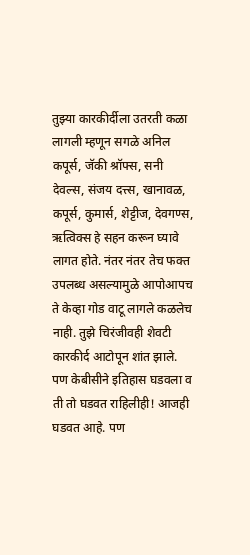तुझ्या कारकीर्दीला उतरती कळा लागली म्हणून सगळे अनिल कपूर्स, जॅकी श्रॉफ्स, सनी देवल्स, संजय दत्त्स, खानावळ, कपूर्स, कुमार्स, शेट्टीज, देवगण्स, ऋत्विक्स हे सहन करून घ्यावे लागत होते. नंतर नंतर तेच फक्त उपलब्ध असल्यामुळे आपोआपच ते केव्हा गोड वाटू लागले कळलेच नाही. तुझे चिरंजीवही शेवटी कारकीर्द आटोपून शांत झाले.
पण केबीसीने इतिहास घडवला व ती तो घडवत राहिलीही! आजही घडवत आहे. पण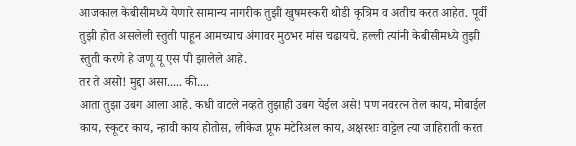आजकाल केबीसीमध्ये येणारे सामान्य नागरीक तुझी खुषमस्करी थोडी कृत्रिम व अतीच करत आहेत. पूर्वी तुझी होत असलेली स्तुती पाहून आमच्याच अंगावर मुठभर मांस चढायचे. हल्ली त्यांनी केबीसीमध्ये तुझी स्तुती करणे हे जणू यू एस पी झालेले आहे.
तर ते असो! मुद्दा असा..... की....
आता तुझा उबग आला आहे. कधी वाटले नव्हते तुझाही उबग येईल असे! पण नवरत्न तेल काय, मोबाईल काय, स्कूटर काय, न्हावी काय होतोस, लीकेज प्रूफ मटेरिअल काय, अक्षरशः वाट्टेल त्या जाहिराती करत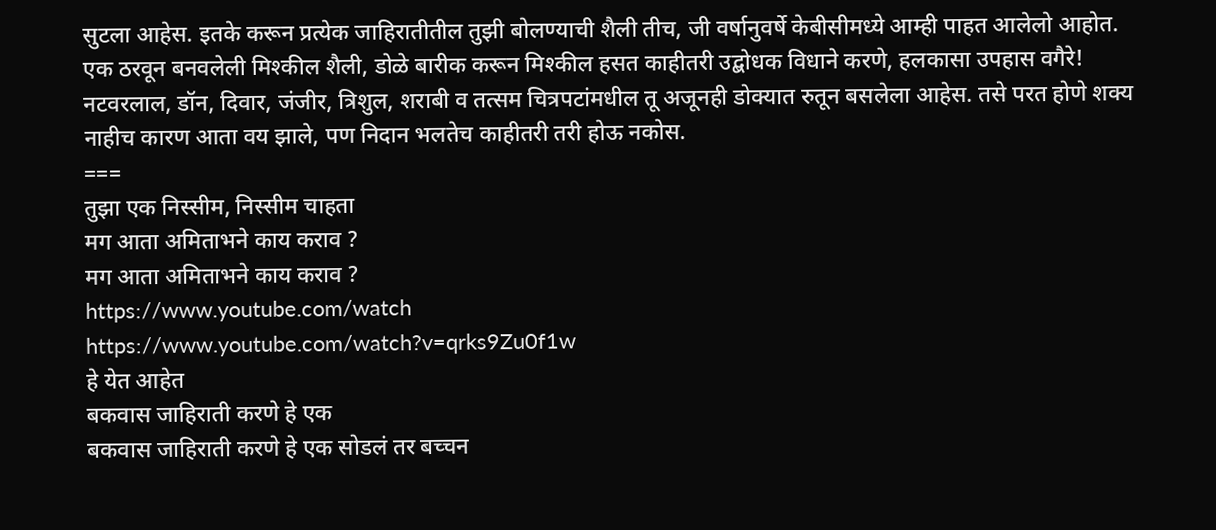सुटला आहेस. इतके करून प्रत्येक जाहिरातीतील तुझी बोलण्याची शैली तीच, जी वर्षानुवर्षे केबीसीमध्ये आम्ही पाहत आलेलो आहोत. एक ठरवून बनवलेली मिश्कील शैली, डोळे बारीक करून मिश्कील हसत काहीतरी उद्बोधक विधाने करणे, हलकासा उपहास वगैरे!
नटवरलाल, डॉन, दिवार, जंजीर, त्रिशुल, शराबी व तत्सम चित्रपटांमधील तू अजूनही डोक्यात रुतून बसलेला आहेस. तसे परत होणे शक्य नाहीच कारण आता वय झाले, पण निदान भलतेच काहीतरी तरी होऊ नकोस.
===
तुझा एक निस्सीम, निस्सीम चाहता
मग आता अमिताभने काय कराव ?
मग आता अमिताभने काय कराव ?
https://www.youtube.com/watch
https://www.youtube.com/watch?v=qrks9Zu0f1w
हे येत आहेत
बकवास जाहिराती करणे हे एक
बकवास जाहिराती करणे हे एक सोडलं तर बच्चन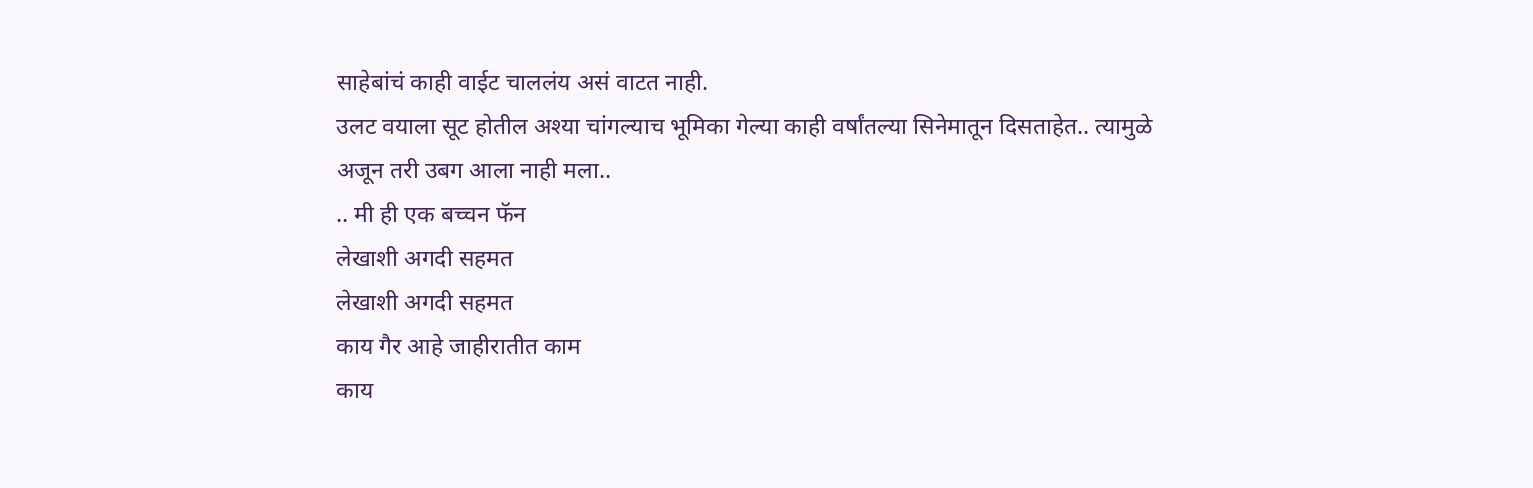साहेबांचं काही वाईट चाललंय असं वाटत नाही.
उलट वयाला सूट होतील अश्या चांगल्याच भूमिका गेल्या काही वर्षांतल्या सिनेमातून दिसताहेत.. त्यामुळे अजून तरी उबग आला नाही मला..
.. मी ही एक बच्चन फॅन
लेखाशी अगदी सहमत
लेखाशी अगदी सहमत
काय गैर आहे जाहीरातीत काम
काय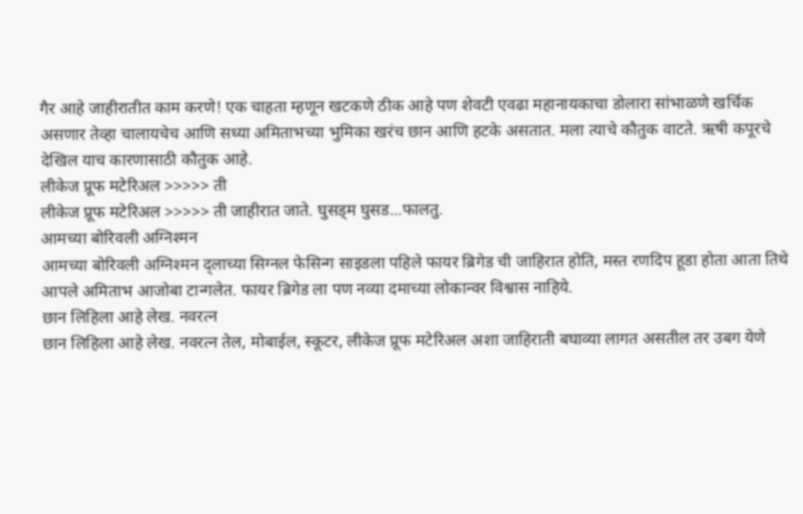गैर आहे जाहीरातीत काम करणे! एक चाहता म्हणून खटकणे ठीक आहे पण शेवटी एवढा महानायकाचा डोलारा सांभाळणे खर्चिक असणार तेव्हा चालायचेच आणि सध्या अमिताभच्या भुमिका खरंच छान आणि हटके असतात. मला त्याचे कौतुक वाटते. ऋषी कपूरचे देखिल याच कारणासाठी कौतुक आहे.
लीकेज प्रूफ मटेरिअल >>>>> ती
लीकेज प्रूफ मटेरिअल >>>>> ती जाहीरात जाते. घुसड्म घुसड...फालतु.
आमच्या बोरिवली अग्निश्मन
आमच्या बोरिवली अग्निश्मन द्लाच्या सिग्नल फेसिन्ग साइडला पहिले फायर ब्रिगेड ची जाहिरात होति, मस्त रणदिप हूडा होता आता तिथे आपले अमिताभ आजोबा टान्गलेत. फायर ब्रिगेड ला पण नव्या दमाच्या लोकान्वर विश्वास नाहिये.
छान लिहिला आहे लेख. नवरत्न
छान लिहिला आहे लेख. नवरत्न तेल, मोबाईल, स्कूटर, लीकेज प्रूफ मटेरिअल अशा जाहिराती बघाव्या लागत असतील तर उबग येणे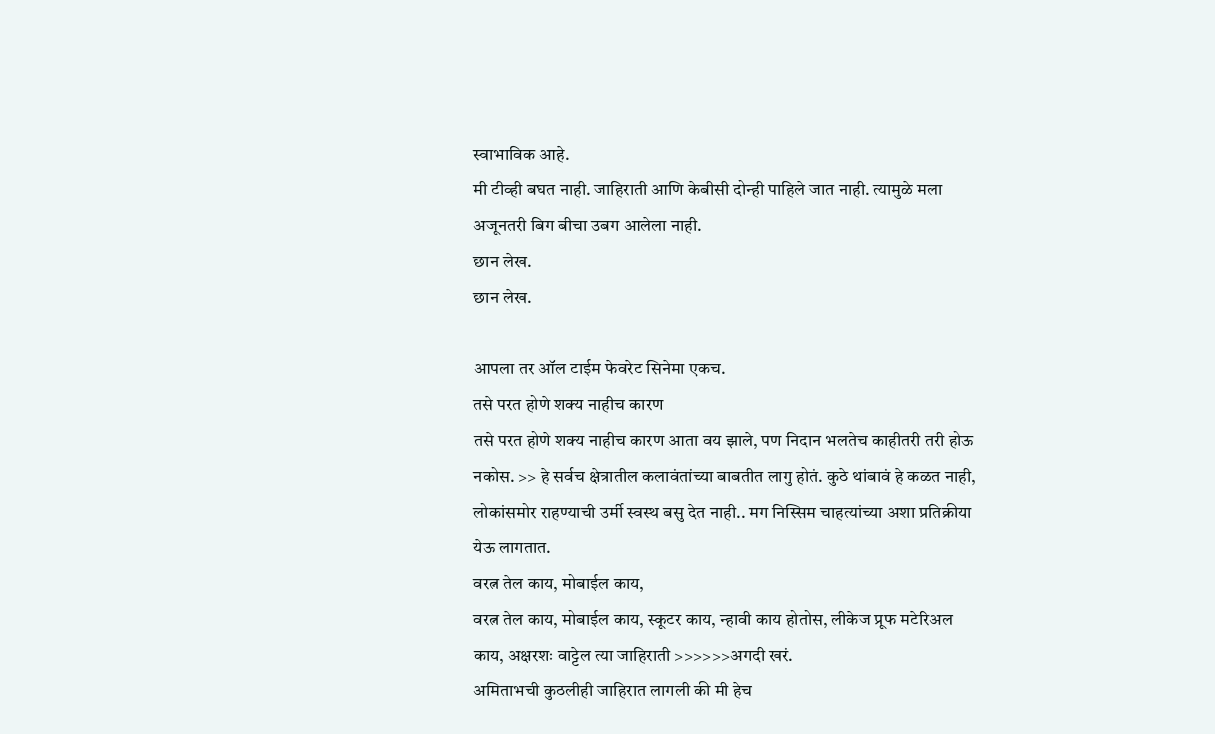स्वाभाविक आहे.
मी टीव्ही बघत नाही. जाहिराती आणि केबीसी दोन्ही पाहिले जात नाही. त्यामुळे मला अजूनतरी बिग बीचा उबग आलेला नाही.
छान लेख.
छान लेख.

आपला तर ऑल टाईम फेवरेट सिनेमा एकच.
तसे परत होणे शक्य नाहीच कारण
तसे परत होणे शक्य नाहीच कारण आता वय झाले, पण निदान भलतेच काहीतरी तरी होऊ नकोस. >> हे सर्वच क्षेत्रातील कलावंतांच्या बाबतीत लागु होतं. कुठे थांबावं हे कळत नाही, लोकांसमोर राहण्याची उर्मी स्वस्थ बसु देत नाही.. मग निस्सिम चाहत्यांच्या अशा प्रतिक्रीया येऊ लागतात.
वरत्न तेल काय, मोबाईल काय,
वरत्न तेल काय, मोबाईल काय, स्कूटर काय, न्हावी काय होतोस, लीकेज प्रूफ मटेरिअल काय, अक्षरशः वाट्टेल त्या जाहिराती >>>>>>अगदी खरं.
अमिताभची कुठलीही जाहिरात लागली की मी हेच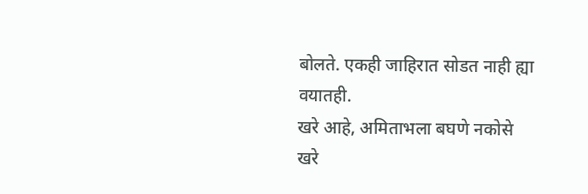बोलते. एकही जाहिरात सोडत नाही ह्या वयातही.
खरे आहे, अमिताभला बघणे नकोसे
खरे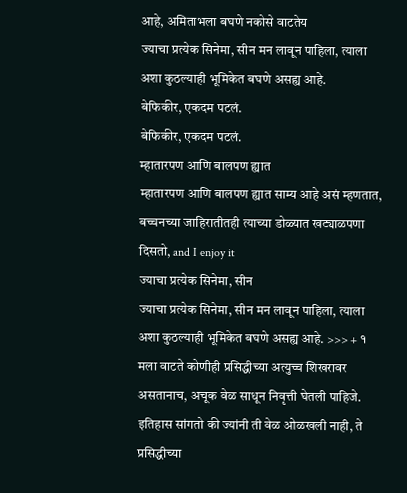आहे, अमिताभला बघणे नकोसे वाटतेय
ज्याचा प्रत्येक सिनेमा, सीन मन लावून पाहिला, त्याला अशा कुठल्याही भूमिकेत बघणे असह्य आहे.
बेफिकीर, एकदम पटलं.
बेफिकीर, एकदम पटलं.
म्हातारपण आणि बालपण ह्यात
म्हातारपण आणि बालपण ह्यात साम्य आहे असं म्हणतात, बच्चनच्या जाहिरातीतही त्याच्या डोळ्यात खट्याळपणा दिसतो, and I enjoy it
ज्याचा प्रत्येक सिनेमा, सीन
ज्याचा प्रत्येक सिनेमा, सीन मन लावून पाहिला, त्याला अशा कुठल्याही भूमिकेत बघणे असह्य आहे. >>> + १
मला वाटते कोणीही प्रसिद्धीच्या अत्युच्च शिखरावर असतानाच, अचूक वेळ साधून निवृत्ती घेतली पाहिजे. इतिहास सांगतो की ज्यांनी ती वेळ ओळखली नाही, ते प्रसिद्धीच्या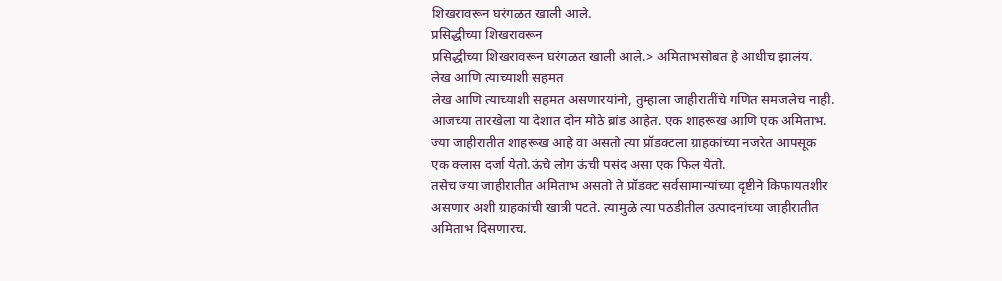शिखरावरून घरंगळत खाली आले.
प्रसिद्धीच्या शिखरावरून
प्रसिद्धीच्या शिखरावरून घरंगळत खाली आले.> अमिताभसोबत हे आधीच झालंय.
लेख आणि त्याच्याशी सहमत
लेख आणि त्याच्याशी सहमत असणारयांनो, तुम्हाला जाहीरातींचे गणित समजलेच नाही.
आजच्या तारखेला या देशात दोन मोठे ब्रांड आहेत. एक शाहरूख आणि एक अमिताभ.
ज्या जाहीरातीत शाहरूख आहे वा असतो त्या प्रॉडक्टला ग्राहकांच्या नजरेत आपसूक एक क्लास दर्जा येतो.ऊंचे लोग ऊंची पसंद असा एक फिल येतो.
तसेच ज्या जाहीरातीत अमिताभ असतो ते प्रॉडक्ट सर्वसामान्यांच्या दृष्टीने किफायतशीर असणार अशी ग्राहकांची खात्री पटते. त्यामुळे त्या पठडीतील उत्पादनांच्या जाहीरातीत अमिताभ दिसणारच.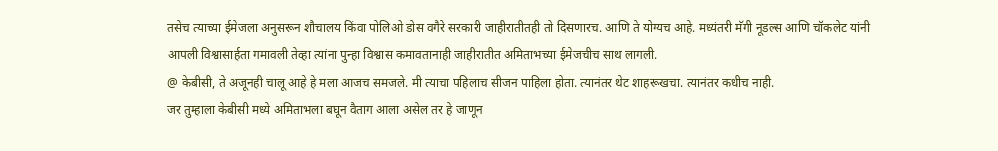तसेच त्याच्या ईमेजला अनुसरून शौचालय किंवा पोलिओ डोस वगैरे सरकारी जाहीरातीतही तो दिसणारच. आणि ते योग्यच आहे. मध्यंतरी मॅगी नूडल्स आणि चॉकलेट यांनी आपली विश्वासार्हता गमावली तेव्हा त्यांना पुन्हा विश्वास कमावतानाही जाहीरातीत अमिताभच्या ईमेजचीच साथ लागली.
@ केबीसी, ते अजूनही चालू आहे हे मला आजच समजले. मी त्याचा पहिलाच सीजन पाहिला होता. त्यानंतर थेट शाहरूखचा. त्यानंतर कधीच नाही.
जर तुम्हाला केबीसी मध्ये अमिताभला बघून वैताग आला असेल तर हे जाणून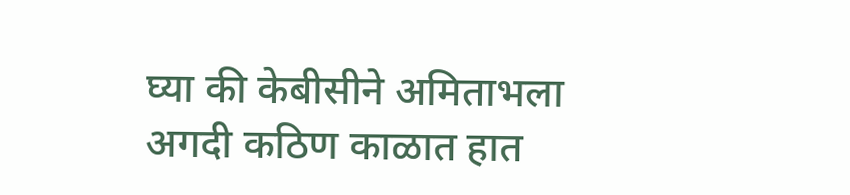घ्या की केबीसीने अमिताभला अगदी कठिण काळात हात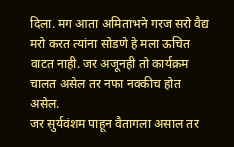दिला. मग आता अमिताभने गरज सरो वैद्य मरो करत त्यांना सोडणे हे मला ऊचित वाटत नाही. जर अजूनही तो कार्यक्रम चालत असेल तर नफा नक्कीच होत असेल.
जर सुर्यवंशम पाहून वैतागला असाल तर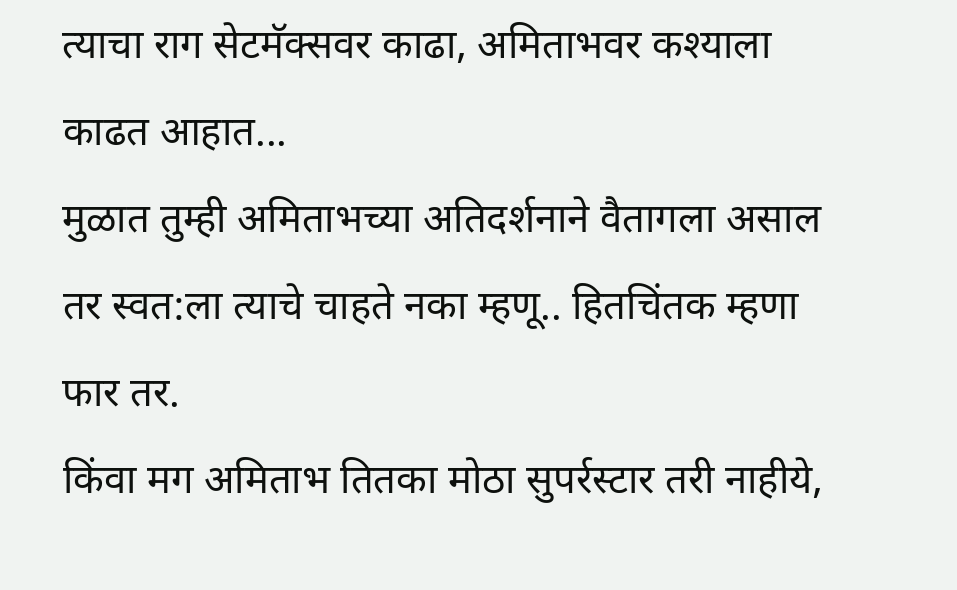त्याचा राग सेटमॅक्सवर काढा, अमिताभवर कश्याला काढत आहात...
मुळात तुम्ही अमिताभच्या अतिदर्शनाने वैतागला असाल तर स्वत:ला त्याचे चाहते नका म्हणू.. हितचिंतक म्हणा फार तर.
किंवा मग अमिताभ तितका मोठा सुपर्रस्टार तरी नाहीये,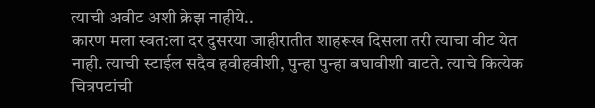त्याची अवीट अशी क्रेझ नाहीये..
कारण मला स्वत:ला दर दुसरया जाहीरातीत शाहरूख दिसला तरी त्याचा वीट येत नाही. त्याची स्टाईल सदैव हवीहवीशी, पुन्हा पुन्हा बघावीशी वाटते. त्याचे कित्येक चित्रपटांची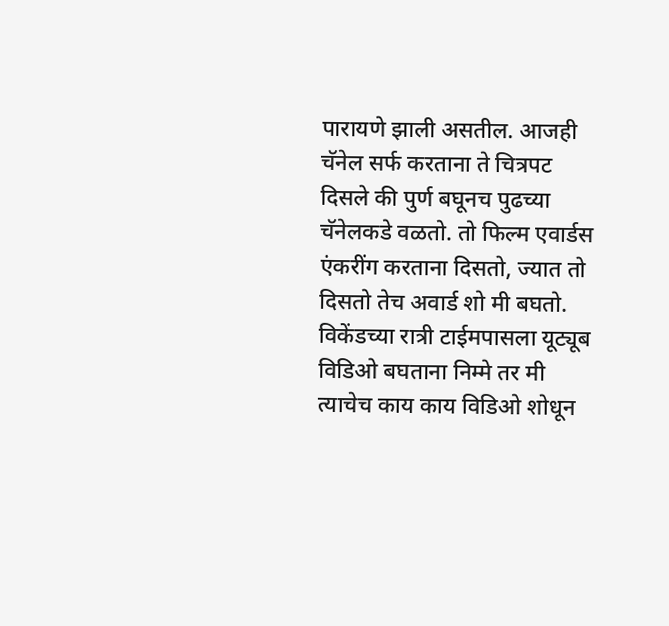पारायणे झाली असतील. आजही चॅनेल सर्फ करताना ते चित्रपट दिसले की पुर्ण बघूनच पुढच्या चॅनेलकडे वळतो. तो फिल्म एवार्डस एंकरींग करताना दिसतो, ज्यात तो दिसतो तेच अवार्ड शो मी बघतो. विकेंडच्या रात्री टाईमपासला यूट्यूब विडिओ बघताना निम्मे तर मी त्याचेच काय काय विडिओ शोधून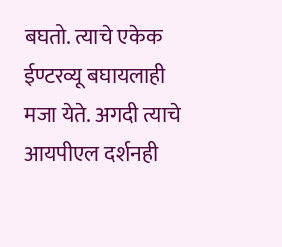बघतो. त्याचे एकेक ईण्टरव्यू बघायलाही मजा येते. अगदी त्याचे आयपीएल दर्शनही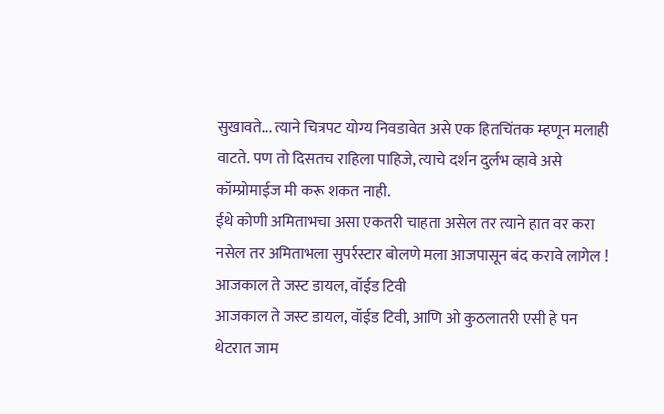सुखावते... त्याने चित्रपट योग्य निवडावेत असे एक हितचिंतक म्हणून मलाही वाटते. पण तो दिसतच राहिला पाहिजे, त्याचे दर्शन दुर्लभ व्हावे असे कॉम्प्रोमाईज मी करू शकत नाही.
ईथे कोणी अमिताभचा असा एकतरी चाहता असेल तर त्याने हात वर करा
नसेल तर अमिताभला सुपर्रस्टार बोलणे मला आजपासून बंद करावे लागेल !
आजकाल ते जस्ट डायल, वॉईड टिवी
आजकाल ते जस्ट डायल, वॉईड टिवी, आणि ओ कुठलातरी एसी हे पन थेटरात जाम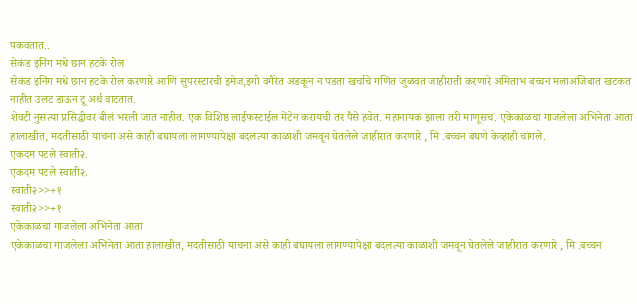पकवतात..
सेकंड इनिंग मधे छान हटके रोल
सेकंड इनिंग मधे छान हटके रोल करणारे आणि सुपरस्टारची इमेज,इगो वगैरेत अडकून न पडता खर्चाचे गणित जुळवत जाहीराती करणारे अमिताभ बच्चन मलाअजिबात खटकत नाहीत उलट डाऊन टू अर्थ वाटतात.
शेवटी नुसत्या प्रसिद्धीवर बीलं भरली जात नाहीत. एक विशिष्ठ लाईफस्टाईल मेंटेन करायची तर पैसे हवेत. महानायक झाला तरी माणूसच. एकेकाळचा गाजलेला अभिनेता आता हालाखीत, मदतीसाठी याचना असे काही बघायला लागण्यापेक्षा बदलत्या काळाशी जमवून घेतलेले जाहीरात करणारे , मि .बच्चन बघणे केव्हाही चांगले.
एकदम पटले स्वाती२.
एकदम पटले स्वाती२.
स्वाती२>>+१
स्वाती२>>+१
एकेकाळचा गाजलेला अभिनेता आता
एकेकाळचा गाजलेला अभिनेता आता हालाखीत, मदतीसाठी याचना असे काही बघायला लागण्यापेक्षा बदलत्या काळाशी जमवून घेतलेले जाहीरात करणारे , मि .बच्चन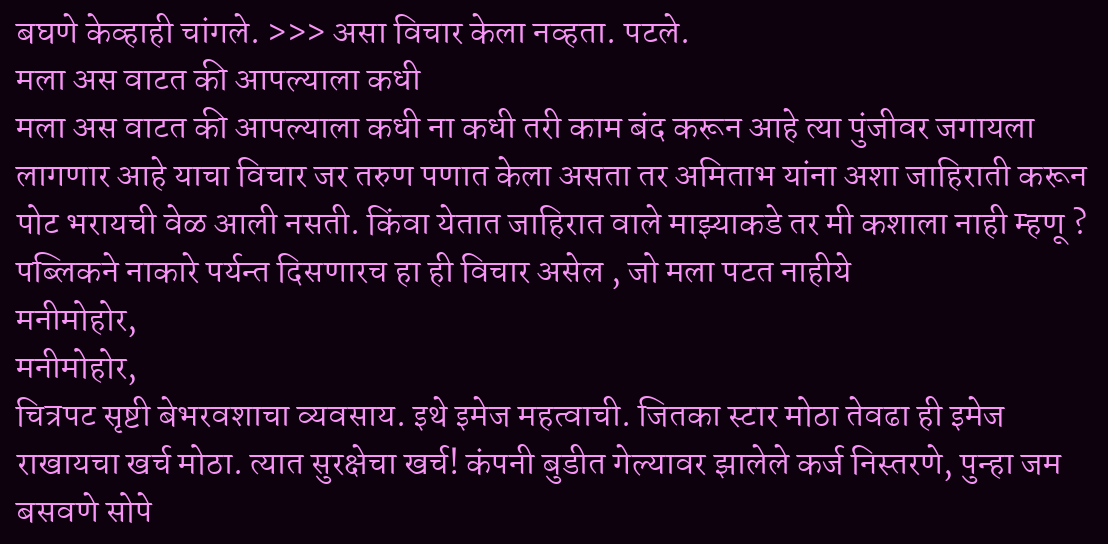बघणे केव्हाही चांगले. >>> असा विचार केला नव्हता. पटले.
मला अस वाटत की आपल्याला कधी
मला अस वाटत की आपल्याला कधी ना कधी तरी काम बंद करून आहे त्या पुंजीवर जगायला लागणार आहे याचा विचार जर तरुण पणात केला असता तर अमिताभ यांना अशा जाहिराती करून पोट भरायची वेळ आली नसती. किंवा येतात जाहिरात वाले माझ्याकडे तर मी कशाला नाही म्हणू ? पब्लिकने नाकारे पर्यन्त दिसणारच हा ही विचार असेल , जो मला पटत नाहीये
मनीमोहोर,
मनीमोहोर,
चित्रपट सृष्टी बेभरवशाचा व्यवसाय. इथे इमेज महत्वाची. जितका स्टार मोठा तेवढा ही इमेज राखायचा खर्च मोठा. त्यात सुरक्षेचा खर्च! कंपनी बुडीत गेल्यावर झालेले कर्ज निस्तरणे, पुन्हा जम बसवणे सोपे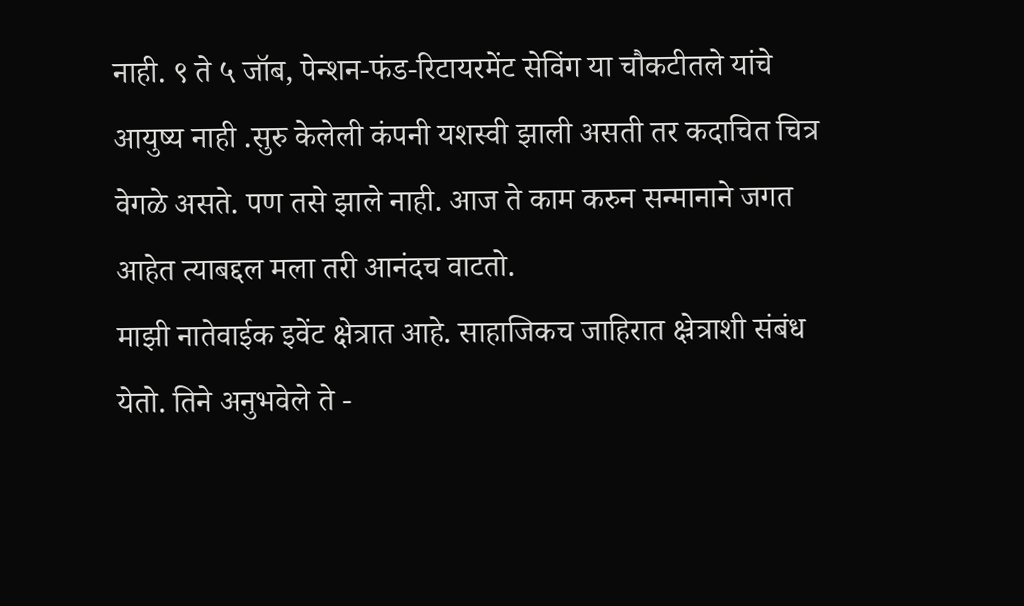नाही. ९ ते ५ जॉब, पेन्शन-फंड-रिटायरमेंट सेविंग या चौकटीतले यांचे आयुष्य नाही .सुरु केलेली कंपनी यशस्वी झाली असती तर कदाचित चित्र वेगळे असते. पण तसे झाले नाही. आज ते काम करुन सन्मानाने जगत आहेत त्याबद्दल मला तरी आनंदच वाटतो.
माझी नातेवाईक इवेंट क्षेत्रात आहे. साहाजिकच जाहिरात क्ष्रेत्राशी संबंध येतो. तिने अनुभवेले ते -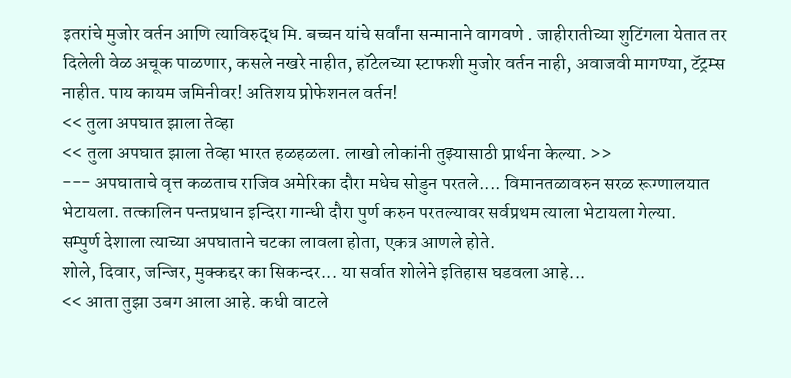इतरांचे मुजोर वर्तन आणि त्याविरुद्ध मि. बच्चन यांचे सर्वांना सन्मानाने वागवणे . जाहीरातीच्या शुटिंगला येतात तर दिलेली वेळ अचूक पाळणार, कसले नखरे नाहीत, हॉटेलच्या स्टाफशी मुजोर वर्तन नाही, अवाजवी मागण्या, टॅट्रम्स नाहीत. पाय कायम जमिनीवर! अतिशय प्रोफेशनल वर्तन!
<< तुला अपघात झाला तेव्हा
<< तुला अपघात झाला तेव्हा भारत हळहळला. लाखो लोकांनी तुझ्यासाठी प्रार्थना केल्या. >>
--- अपघाताचे वृत्त कळताच राजिव अमेरिका दौरा मधेच सोडुन परतले.... विमानतळावरुन सरळ रूग्णालयात भेटायला. तत्कालिन पन्तप्रधान इन्दिरा गान्धी दौरा पुर्ण करुन परतल्यावर सर्वप्रथम त्याला भेटायला गेल्या.
सम्पुर्ण देशाला त्याच्या अपघाताने चटका लावला होता, एकत्र आणले होते.
शोले, दिवार, जन्जिर, मुक्कद्दर का सिकन्दर... या सर्वात शोलेने इतिहास घडवला आहे...
<< आता तुझा उबग आला आहे. कधी वाटले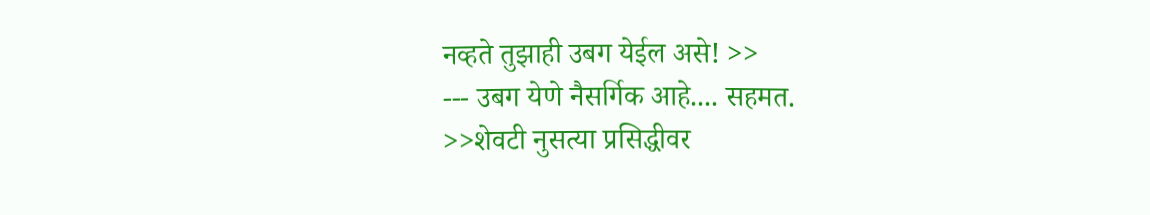नव्हते तुझाही उबग येईल असे! >>
--- उबग येणे नैसर्गिक आहे.... सहमत.
>>शेवटी नुसत्या प्रसिद्धीवर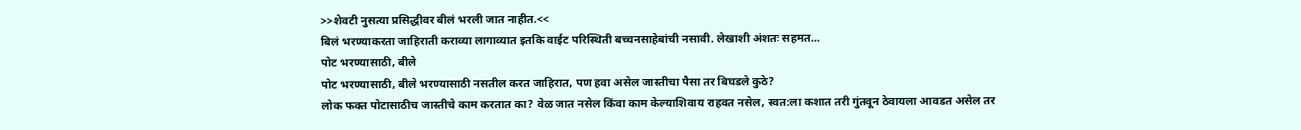>>शेवटी नुसत्या प्रसिद्धीवर बीलं भरली जात नाहीत.<<
बिलं भरण्याकरता जाहिराती कराव्या लागाव्यात इतकि वाईट परिस्थिती बच्चनसाहेबांची नसावी. लेखाशी अंशतः सहमत...
पोट भरण्यासाठी, बीले
पोट भरण्यासाठी, बीले भरण्यासाठी नसतील करत जाहिरात, पण हवा असेल जास्तीचा पैसा तर बिघडले कुठे?
लोक फक्त पोटासाठीच जास्तीचे काम करतात का? वेळ जात नसेल किंवा काम केल्याशिवाय राहवत नसेल, स्वत:ला कशात तरी गुंतवून ठेवायला आवडत असेल तर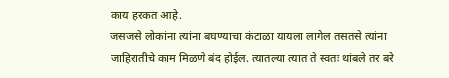काय हरकत आहे.
जसजसे लोकांना त्यांना बघण्याचा कंटाळा यायला लागेल तसतसे त्यांना जाहिरातीचे काम मिळणे बंद होईल. त्यातल्या त्यात ते स्वतः थांबले तर बरे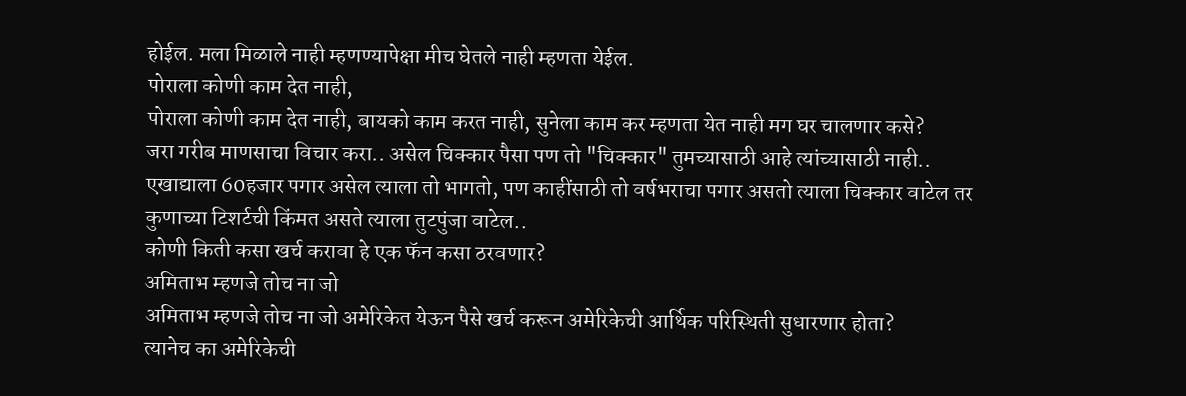होईल. मला मिळाले नाही म्हणण्यापेक्षा मीच घेतले नाही म्हणता येईल.
पोराला कोणी काम देत नाही,
पोराला कोणी काम देत नाही, बायको काम करत नाही, सुनेला काम कर म्हणता येत नाही मग घर चालणार कसे?
जरा गरीब माणसाचा विचार करा.. असेल चिक्कार पैसा पण तो "चिक्कार" तुमच्यासाठी आहे त्यांच्यासाठी नाही..
एखाद्याला 60हजार पगार असेल त्याला तो भागतो, पण काहींसाठी तो वर्षभराचा पगार असतो त्याला चिक्कार वाटेल तर कुणाच्या टिशर्टची किंमत असते त्याला तुटपुंजा वाटेल..
कोणी किती कसा खर्च करावा हे एक फॅन कसा ठरवणार?
अमिताभ म्हणजे तोच ना जो
अमिताभ म्हणजे तोच ना जो अमेरिकेत येऊन पैसे खर्च करून अमेरिकेची आर्थिक परिस्थिती सुधारणार होता?
त्यानेच का अमेरिकेची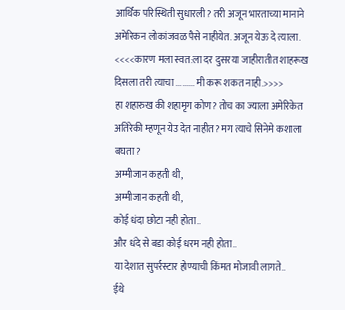आर्थिक परिस्थिती सुधारली? तरी अजून भारताच्या मानाने अमेरिकन लोकांजवळ पैसे नाहीयेत. अजून येऊ दे त्याला.
<<<<कारण मला स्वत:ला दर दुसरया जाहीरातीत शाहरूख दिसला तरी त्याचा ......... मी करू शकत नाही.>>>>
हा शहारुख की शहामृग कोण? तोच का ज्याला अमेरिकेत अतिरेकी म्हणून येउ देत नाहीत? मग त्याचे सिनेमे कशाला बघता?
अम्मीजान कहती थी,
अम्मीजान कहती थी,
कोई धंदा छोटा नही होता..
और धंदे से बडा कोई धरम नही होता..
या देशात सुपर्रस्टार होण्याची किंमत मोजावी लागते..
ईथे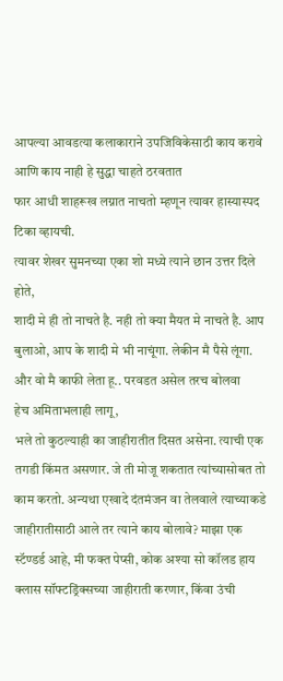आपल्या आवडत्या कलाकाराने उपजिविकेसाठी काय करावे आणि काय नाही हे सुद्धा चाहते ठरवतात
फार आधी शाहरूख लग्नात नाचतो म्हणून त्यावर हास्यास्पद टिका व्हायची.
त्यावर शेखर सुमनच्या एका शो मध्ये त्याने छान उत्तर दिले होते,
शादी मे ही तो नाचते है. नही तो क्या मैयत मे नाचते है. आप बुलाओ, आप के शादी मे भी नाचूंगा. लेकीन मै पैसे लूंगा. और वो मै काफी लेता हू.. परवडत असेल तरच बोलवा
हेच अमिताभलाही लागू,
भले तो कुठल्याही का जाहीरातीत दिसत असेना. त्याची एक तगडी किंमत असणार. जे ती मोजू शकतात त्यांच्यासोबत तो काम करतो. अन्यथा एखादे दंतमंजन वा तेलवाले त्याच्याकडे जाहीरातीसाठी आले तर त्याने काय बोलावे? माझा एक स्टॅण्डर्ड आहे, मी फक्त पेप्सी, कोक अश्या सो कॉलड हाय क्लास सॉफ्टड्रिंक्सच्या जाहीराती करणार, किंवा उंची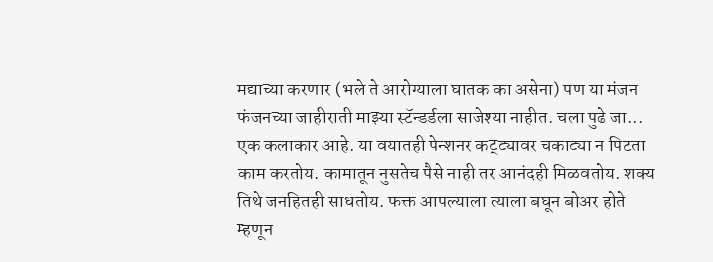मद्याच्या करणार (भले ते आरोग्याला घातक का असेना) पण या मंजन फंजनच्या जाहीराती माझ्या स्टॅन्डर्डला साजेश्या नाहीत. चला पुढे जा...
एक कलाकार आहे. या वयातही पेन्शनर कट्ट्यावर चकाट्या न पिटता काम करतोय. कामातून नुसतेच पैसे नाही तर आनंदही मिळवतोय. शक्य तिथे जनहितही साधतोय. फक्त आपल्याला त्याला बघून बोअर होते म्हणून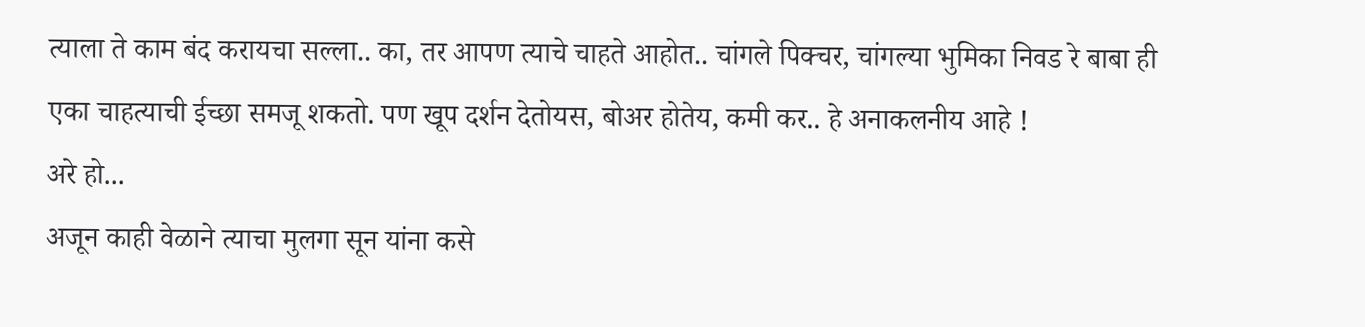त्याला ते काम बंद करायचा सल्ला.. का, तर आपण त्याचे चाहते आहोत.. चांगले पिक्चर, चांगल्या भुमिका निवड रे बाबा ही एका चाहत्याची ईच्छा समजू शकतो. पण खूप दर्शन देतोयस, बोअर होतेय, कमी कर.. हे अनाकलनीय आहे !
अरे हो...
अजून काही वेळाने त्याचा मुलगा सून यांना कसे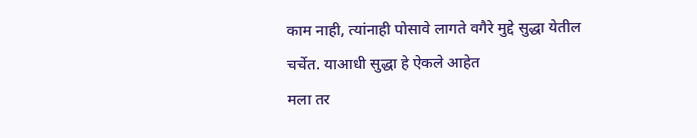काम नाही, त्यांनाही पोसावे लागते वगैरे मुद्दे सुद्धा येतील चर्चेत. याआधी सुद्धा हे ऐकले आहेत
मला तर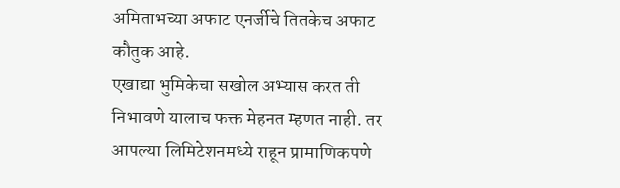अमिताभच्या अफाट एनर्जीचे तितकेच अफाट कौतुक आहे.
एखाद्या भुमिकेचा सखोल अभ्यास करत ती निभावणे यालाच फक्त मेहनत म्हणत नाही. तर आपल्या लिमिटेशनमध्ये राहून प्रामाणिकपणे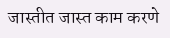जास्तीत जास्त काम करणे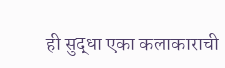ही सुद्धा एका कलाकाराची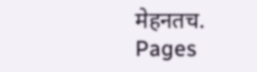मेहनतच.
Pages